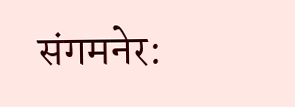संगमनेर: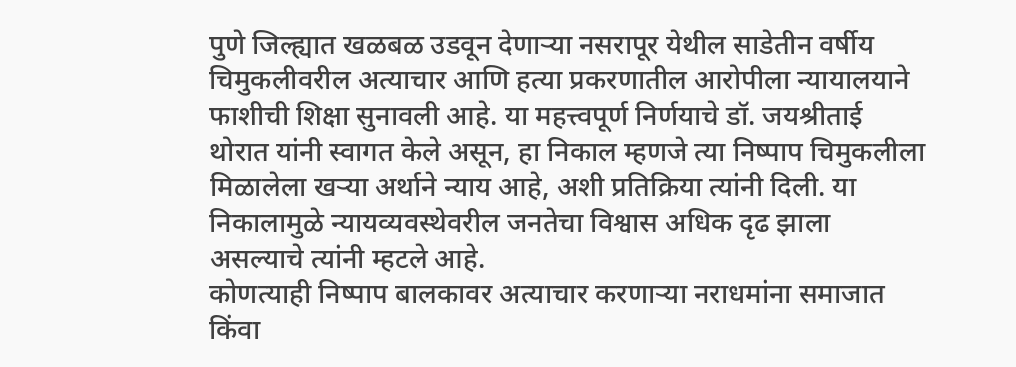पुणे जिल्ह्यात खळबळ उडवून देणाऱ्या नसरापूर येथील साडेतीन वर्षीय चिमुकलीवरील अत्याचार आणि हत्या प्रकरणातील आरोपीला न्यायालयाने फाशीची शिक्षा सुनावली आहे. या महत्त्वपूर्ण निर्णयाचे डॉ. जयश्रीताई थोरात यांनी स्वागत केले असून, हा निकाल म्हणजे त्या निष्पाप चिमुकलीला मिळालेला खऱ्या अर्थाने न्याय आहे, अशी प्रतिक्रिया त्यांनी दिली. या निकालामुळे न्यायव्यवस्थेवरील जनतेचा विश्वास अधिक दृढ झाला असल्याचे त्यांनी म्हटले आहे.
कोणत्याही निष्पाप बालकावर अत्याचार करणाऱ्या नराधमांना समाजात किंवा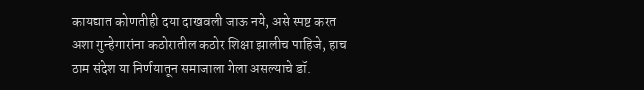कायद्यात कोणतीही दया दाखवली जाऊ नये, असे स्पष्ट करत अशा गुन्हेगारांना कठोरातील कठोर शिक्षा झालीच पाहिजे, हाच ठाम संदेश या निर्णयातून समाजाला गेला असल्याचे डॉ.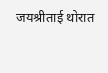जयश्रीताई थोरात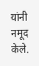यांनी नमूद केले.